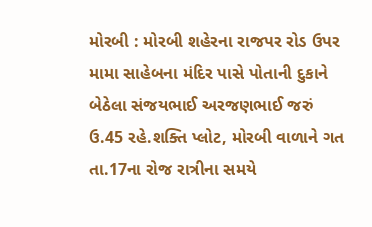મોરબી : મોરબી શહેરના રાજપર રોડ ઉપર મામા સાહેબના મંદિર પાસે પોતાની દુકાને બેઠેલા સંજયભાઈ અરજણભાઈ જરું ઉ.45 રહે.શક્તિ પ્લોટ, મોરબી વાળાને ગત તા.17ના રોજ રાત્રીના સમયે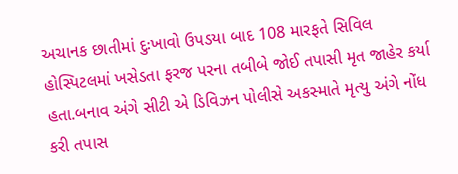અચાનક છાતીમાં દુઃખાવો ઉપડયા બાદ 108 મારફતે સિવિલ હોસ્પિટલમાં ખસેડતા ફરજ પરના તબીબે જોઈ તપાસી મૃત જાહેર કર્યા હતા.બનાવ અંગે સીટી એ ડિવિઝન પોલીસે અકસ્માતે મૃત્યુ અંગે નોંધ કરી તપાસ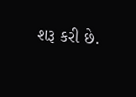શરૂ કરી છે.